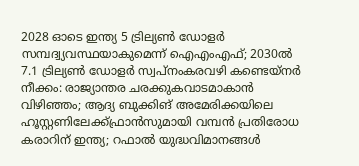2028 ഓടെ ഇന്ത്യ 5 ട്രില്യണ്‍ ഡോളര്‍ സമ്പദ്വ്യവസ്ഥയാകുമെന്ന് ഐഎംഎഫ്; 2030ല്‍ 7.1 ട്രില്യണ്‍ ഡോളര്‍ സ്വപ്നംകരവഴി കണ്ടെയ്നർ നീക്കം: രാജ്യാന്തര ചരക്കുകവാടമാകാൻ വിഴിഞ്ഞം; ആദ്യ ബുക്കിങ് അമേരിക്കയിലെ ഹൂസ്റ്റണിലേക്ക്ഫ്രാൻസുമായി വമ്പന്‍ പ്രതിരോധ കരാറിന് ഇന്ത്യ; റഫാല്‍ യുദ്ധവിമാനങ്ങള്‍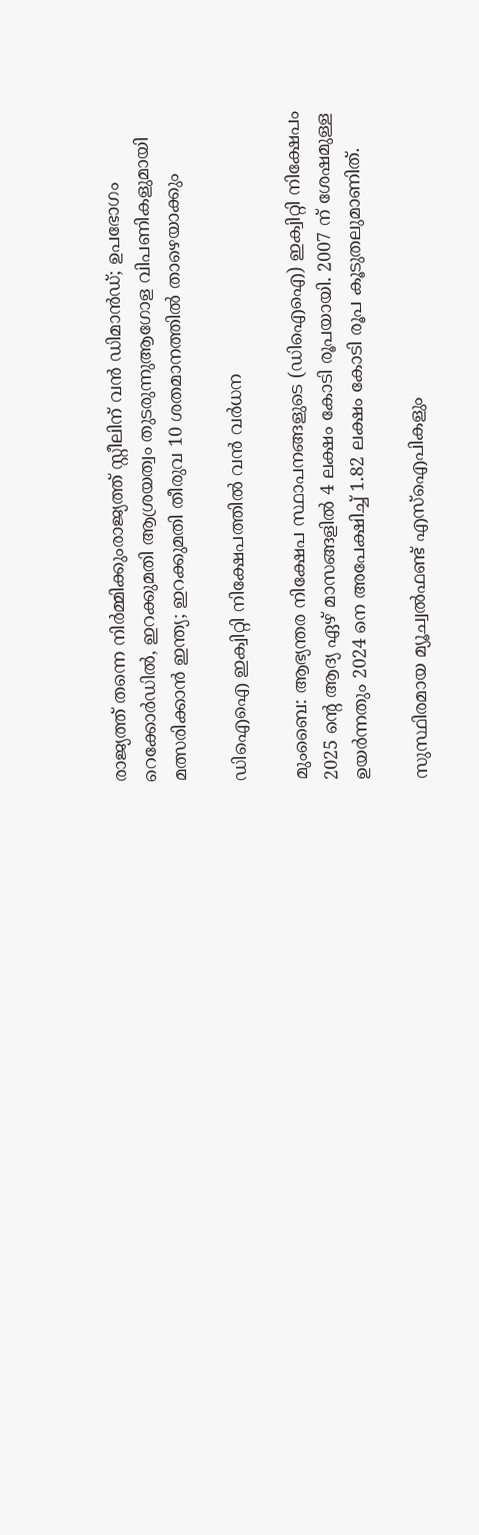രാജ്യത്ത് തന്നെ നിര്‍മ്മിക്കുംരാജ്യത്ത് സ്റ്റീലിന് വൻ ഡിമാൻഡ്; ഉപഭോഗം റെക്കോർഡിൽ, ഇറക്കുമതി ആശ്രയത്വം തുടരുന്നുആഗോള വിപണികളുമായി മത്സരിക്കാൻ ഇന്ത്യ; ഇറക്കുമതി തീരുവ 10 ശതമാനത്തിൽ താഴെയാക്കും

ഡിഐഐ ഇക്വിറ്റി നിക്ഷേപത്തില്‍ വന്‍ വര്‍ധന

മുംബൈ: ആഭ്യന്തര നിക്ഷേപ സ്ഥാപനങ്ങളുടെ (ഡിഐഐ) ഇക്വിറ്റി നിക്ഷേപം 2025 ന്റെ ആദ്യ ഏഴ് മാസങ്ങളില്‍ 4 ലക്ഷം കോടി രൂപയായി. 2007 ന് ശേഷമുള്ള ഉയര്‍ന്നതും 2024 നെ അപേക്ഷിച്ച് 1.82 ലക്ഷം കോടി രൂപ കൂടുതലുമാണിത്.

സുസ്ഥിരമായ മ്യൂച്വല്‍ഫണ്ട് എസ്‌ഐപികളും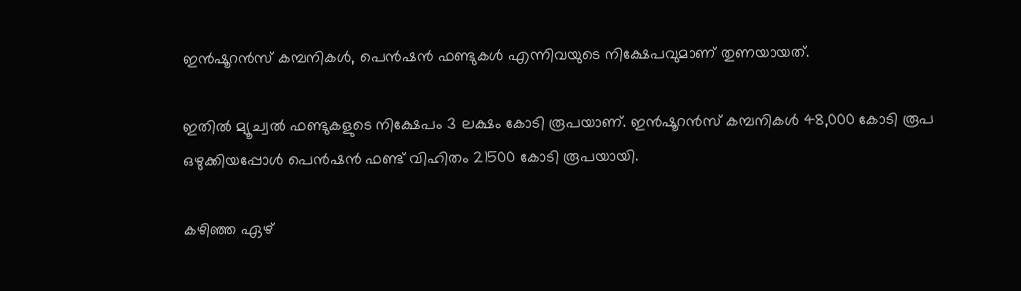ഇന്‍ഷൂറന്‍സ് കമ്പനികള്‍, പെന്‍ഷന്‍ ഫണ്ടുകള്‍ എന്നിവയുടെ നിക്ഷേപവുമാണ് തുണയായത്.

ഇതില്‍ മ്യൂച്വല്‍ ഫണ്ടുകളുടെ നിക്ഷേപം 3 ലക്ഷം കോടി രൂപയാണ്. ഇന്‍ഷൂറന്‍സ് കമ്പനികള്‍ 48,000 കോടി രൂപ ഒഴുക്കിയപ്പോള്‍ പെന്‍ഷന്‍ ഫണ്ട് വിഹിതം 21500 കോടി രൂപയായി.

കഴിഞ്ഞ ഏഴ്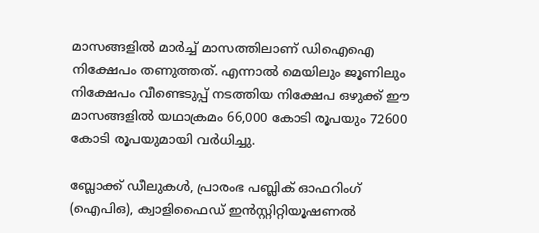മാസങ്ങളില്‍ മാര്‍ച്ച് മാസത്തിലാണ് ഡിഐഐ നിക്ഷേപം തണുത്തത്. എന്നാല്‍ മെയിലും ജൂണിലും നിക്ഷേപം വീണ്ടെടുപ്പ് നടത്തിയ നിക്ഷേപ ഒഴുക്ക് ഈ മാസങ്ങളില്‍ യഥാക്രമം 66,000 കോടി രൂപയും 72600 കോടി രൂപയുമായി വര്‍ധിച്ചു.

ബ്ലോക്ക് ഡീലുകള്‍, പ്രാരംഭ പബ്ലിക് ഓഫറിംഗ് (ഐപിഒ), ക്വാളിഫൈഡ് ഇന്‍സ്റ്റിറ്റിയൂഷണല്‍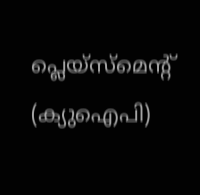പ്ലെയ്‌സ്‌മെന്റ് (ക്യുഐപി)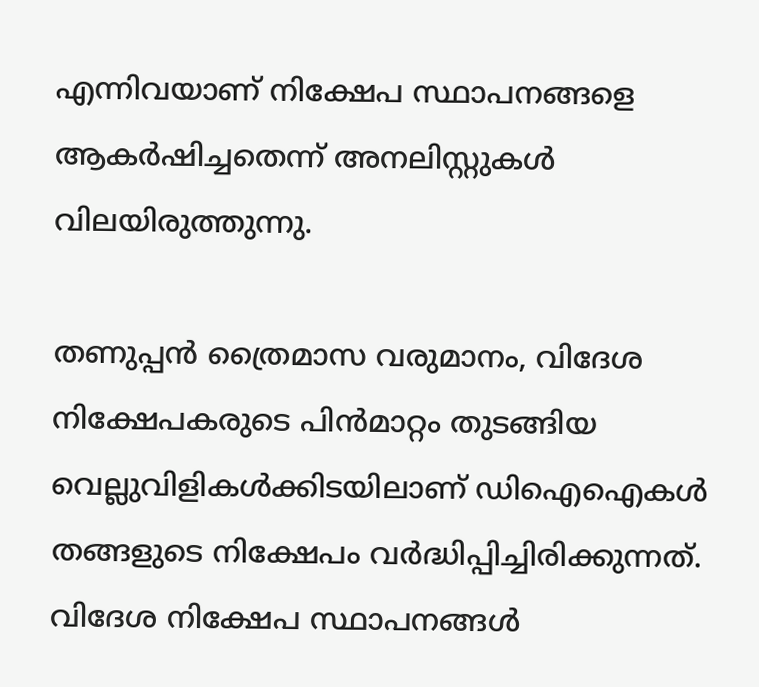എന്നിവയാണ് നിക്ഷേപ സ്ഥാപനങ്ങളെ ആകര്‍ഷിച്ചതെന്ന് അനലിസ്റ്റുകള്‍ വിലയിരുത്തുന്നു.

തണുപ്പന്‍ ത്രൈമാസ വരുമാനം, വിദേശ നിക്ഷേപകരുടെ പിന്‍മാറ്റം തുടങ്ങിയ വെല്ലുവിളികള്‍ക്കിടയിലാണ് ഡിഐഐകള്‍ തങ്ങളുടെ നിക്ഷേപം വര്‍ദ്ധിപ്പിച്ചിരിക്കുന്നത്. വിദേശ നിക്ഷേപ സ്ഥാപനങ്ങള്‍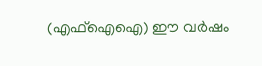(എഫ്‌ഐഐ) ഈ വര്‍ഷം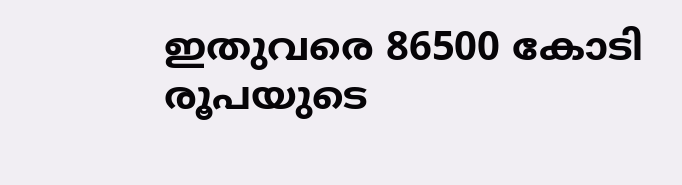ഇതുവരെ 86500 കോടി രൂപയുടെ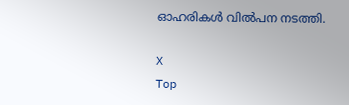ഓഹരികള്‍ വില്‍പന നടത്തി.

X
Top